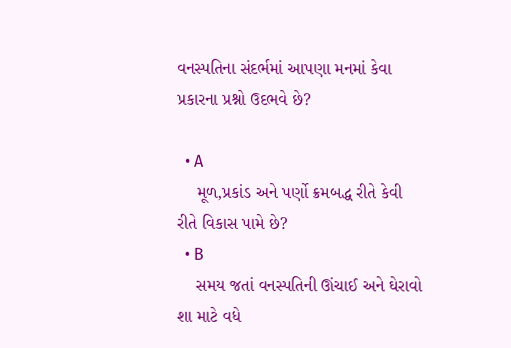વનસ્પતિના સંદર્ભમાં આપણા મનમાં કેવા પ્રકારના પ્રશ્નો ઉદભવે છે?

  • A
    મૂળ,પ્રકાંડ અને પર્ણો ક્રમબદ્ધ રીતે કેવી રીતે વિકાસ પામે છે?
  • B
    સમય જતાં વનસ્પતિની ઊંચાઈ અને ઘેરાવો શા માટે વધે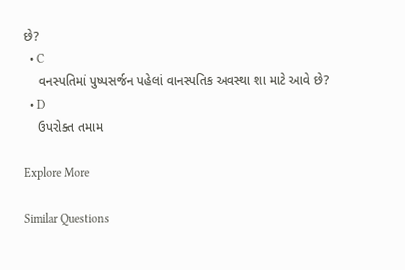છે?
  • C
    વનસ્પતિમાં પુષ્પસર્જન પહેલાં વાનસ્પતિક અવસ્થા શા માટે આવે છે?
  • D
    ઉપરોક્ત તમામ

Explore More

Similar Questions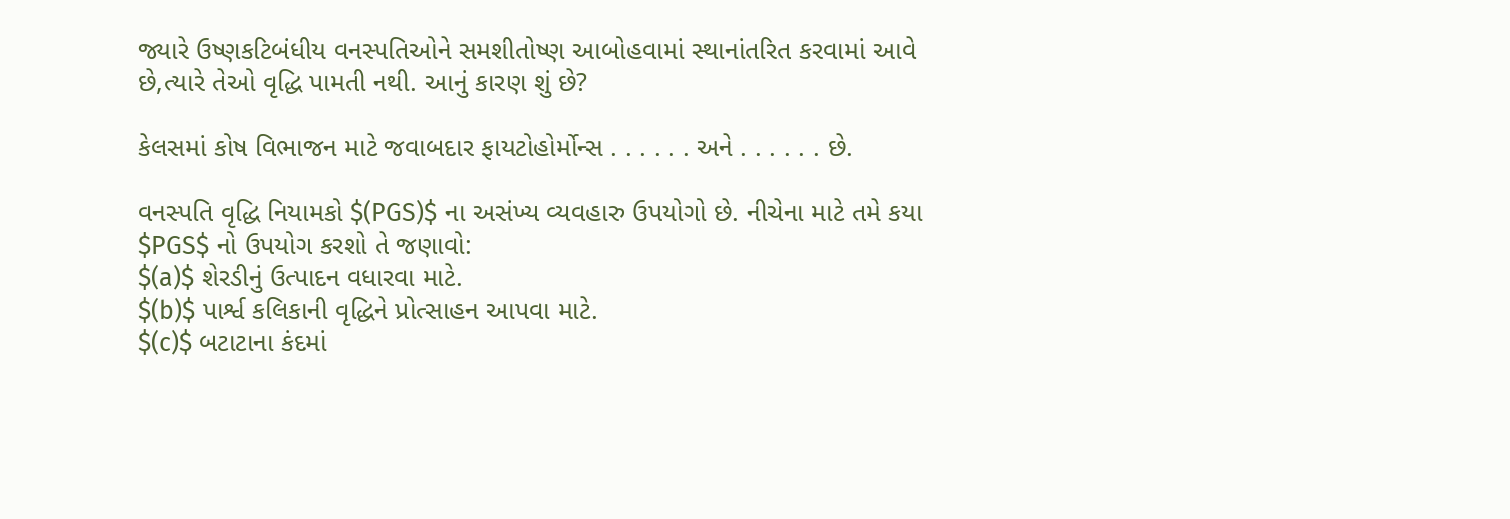જ્યારે ઉષ્ણકટિબંધીય વનસ્પતિઓને સમશીતોષ્ણ આબોહવામાં સ્થાનાંતરિત કરવામાં આવે છે,ત્યારે તેઓ વૃદ્ધિ પામતી નથી. આનું કારણ શું છે?

કેલસમાં કોષ વિભાજન માટે જવાબદાર ફાયટોહોર્મોન્સ . . . . . . અને . . . . . . છે.

વનસ્પતિ વૃદ્ધિ નિયામકો $(PGS)$ ના અસંખ્ય વ્યવહારુ ઉપયોગો છે. નીચેના માટે તમે કયા $PGS$ નો ઉપયોગ કરશો તે જણાવો:
$(a)$ શેરડીનું ઉત્પાદન વધારવા માટે.
$(b)$ પાર્શ્વ કલિકાની વૃદ્ધિને પ્રોત્સાહન આપવા માટે.
$(c)$ બટાટાના કંદમાં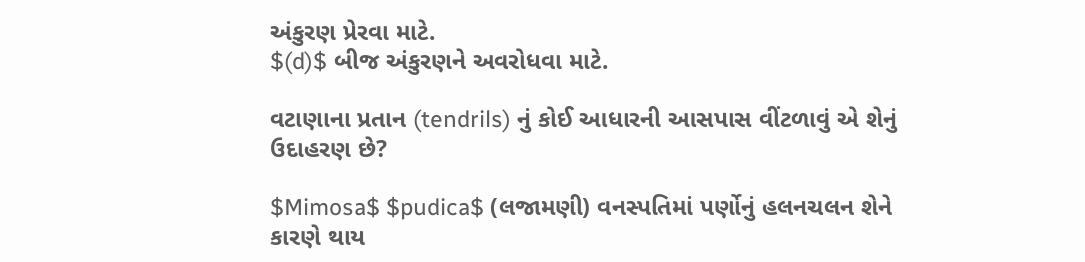અંકુરણ પ્રેરવા માટે.
$(d)$ બીજ અંકુરણને અવરોધવા માટે.

વટાણાના પ્રતાન (tendrils) નું કોઈ આધારની આસપાસ વીંટળાવું એ શેનું ઉદાહરણ છે?

$Mimosa$ $pudica$ (લજામણી) વનસ્પતિમાં પર્ણોનું હલનચલન શેને કારણે થાય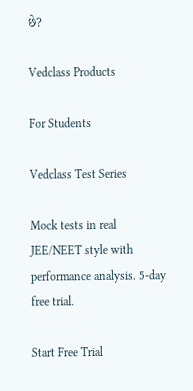છે?

Vedclass Products

For Students

Vedclass Test Series

Mock tests in real JEE/NEET style with performance analysis. 5-day free trial.

Start Free Trial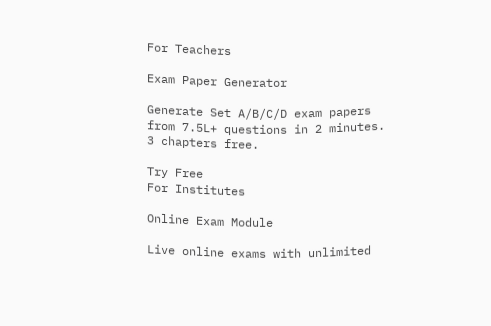For Teachers

Exam Paper Generator

Generate Set A/B/C/D exam papers from 7.5L+ questions in 2 minutes. 3 chapters free.

Try Free
For Institutes

Online Exam Module

Live online exams with unlimited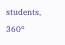students, 360°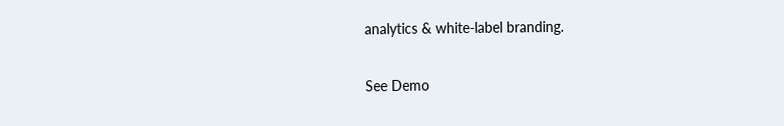analytics & white-label branding.

See Demo